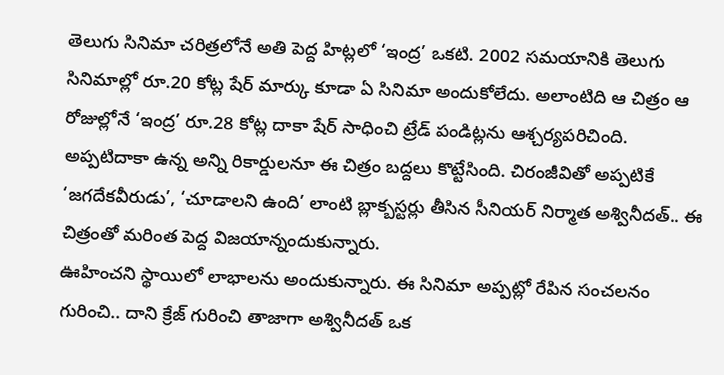తెలుగు సినిమా చరిత్రలోనే అతి పెద్ద హిట్లలో ‘ఇంద్ర’ ఒకటి. 2002 సమయానికి తెలుగు సినిమాల్లో రూ.20 కోట్ల షేర్ మార్కు కూడా ఏ సినిమా అందుకోలేదు. అలాంటిది ఆ చిత్రం ఆ రోజుల్లోనే ‘ఇంద్ర’ రూ.28 కోట్ల దాకా షేర్ సాధించి ట్రేడ్ పండిట్లను ఆశ్చర్యపరిచింది. అప్పటిదాకా ఉన్న అన్ని రికార్డులనూ ఈ చిత్రం బద్దలు కొట్టేసింది. చిరంజీవితో అప్పటికే ‘జగదేకవీరుడు’, ‘చూడాలని ఉంది’ లాంటి బ్లాక్బస్టర్లు తీసిన సీనియర్ నిర్మాత అశ్వినీదత్.. ఈ చిత్రంతో మరింత పెద్ద విజయాన్నందుకున్నారు.
ఊహించని స్థాయిలో లాభాలను అందుకున్నారు. ఈ సినిమా అప్పట్లో రేపిన సంచలనం గురించి.. దాని క్రేజ్ గురించి తాజాగా అశ్వినీదత్ ఒక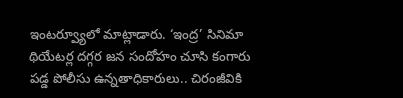ఇంటర్వ్యూలో మాట్లాడారు. ‘ఇంద్ర’ సినిమా థియేటర్ల దగ్గర జన సందోహం చూసి కంగారు పడ్డ పోలీసు ఉన్నతాధికారులు.. చిరంజీవికి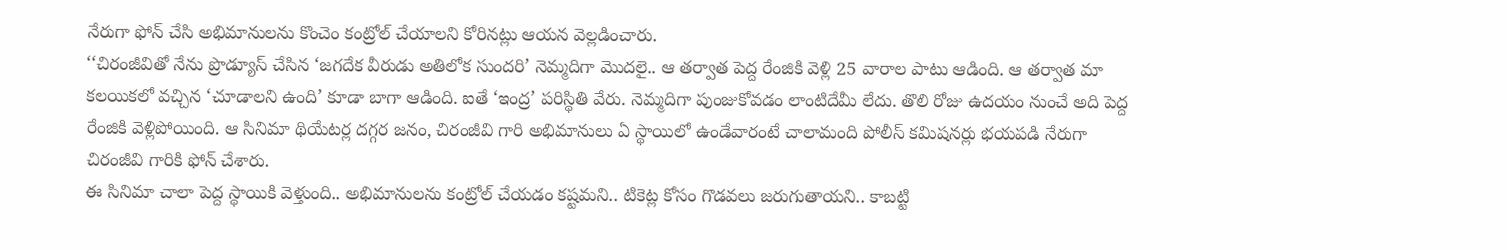నేరుగా ఫోన్ చేసి అభిమానులను కొంచెం కంట్రోల్ చేయాలని కోరినట్లు ఆయన వెల్లడించారు.
‘‘చిరంజీవితో నేను ప్రొడ్యూస్ చేసిన ‘జగదేక వీరుడు అతిలోక సుందరి’ నెమ్మదిగా మొదలై.. ఆ తర్వాత పెద్ద రేంజికి వెళ్లి 25 వారాల పాటు ఆడింది. ఆ తర్వాత మా కలయికలో వచ్చిన ‘చూడాలని ఉంది’ కూడా బాగా ఆడింది. ఐతే ‘ఇంద్ర’ పరిస్థితి వేరు. నెమ్మదిగా పుంజుకోవడం లాంటిదేమీ లేదు. తొలి రోజు ఉదయం నుంచే అది పెద్ద రేంజికి వెళ్లిపోయింది. ఆ సినిమా థియేటర్ల దగ్గర జనం, చిరంజీవి గారి అభిమానులు ఏ స్థాయిలో ఉండేవారంటే చాలామంది పోలీస్ కమిషనర్లు భయపడి నేరుగా చిరంజీవి గారికి ఫోన్ చేశారు.
ఈ సినిమా చాలా పెద్ద స్థాయికి వెళ్తుంది.. అభిమానులను కంట్రోల్ చేయడం కష్టమని.. టికెట్ల కోసం గొడవలు జరుగుతాయని.. కాబట్టి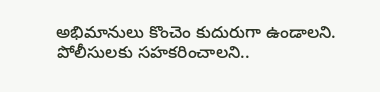అభిమానులు కొంచెం కుదురుగా ఉండాలని. పోలీసులకు సహకరించాలని..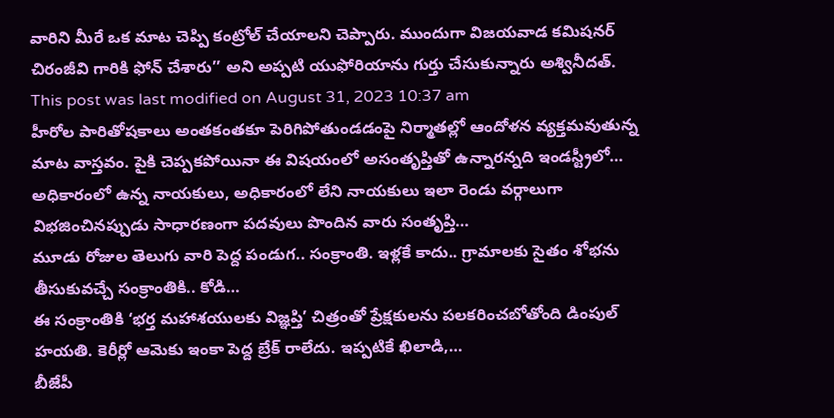వారిని మీరే ఒక మాట చెప్పి కంట్రోల్ చేయాలని చెప్పారు. ముందుగా విజయవాడ కమిషనర్ చిరంజీవి గారికి ఫోన్ చేశారు’’ అని అప్పటి యుఫోరియాను గుర్తు చేసుకున్నారు అశ్వినీదత్.
This post was last modified on August 31, 2023 10:37 am
హీరోల పారితోషకాలు అంతకంతకూ పెరిగిపోతుండడంపై నిర్మాతల్లో ఆందోళన వ్యక్తమవుతున్న మాట వాస్తవం. పైకి చెప్పకపోయినా ఈ విషయంలో అసంతృప్తితో ఉన్నారన్నది ఇండస్ట్రీలో…
అధికారంలో ఉన్న నాయకులు, అధికారంలో లేని నాయకులు ఇలా రెండు వర్గాలుగా విభజించినప్పుడు సాధారణంగా పదవులు పొందిన వారు సంతృప్తి…
మూడు రోజుల తెలుగు వారి పెద్ద పండుగ.. సంక్రాంతి. ఇళ్లకే కాదు.. గ్రామాలకు సైతం శోభను తీసుకువచ్చే సంక్రాంతికి.. కోడి…
ఈ సంక్రాంతికి ‘భర్త మహాశయులకు విజ్ఞప్తి’ చిత్రంతో ప్రేక్షకులను పలకరించబోతోంది డింపుల్ హయతి. కెరీర్లో ఆమెకు ఇంకా పెద్ద బ్రేక్ రాలేదు. ఇప్పటికే ఖిలాడి,…
బీజేపీ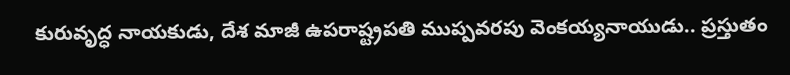కురువృద్ధ నాయకుడు, దేశ మాజీ ఉపరాష్ట్రపతి ముప్పవరపు వెంకయ్యనాయుడు.. ప్రస్తుతం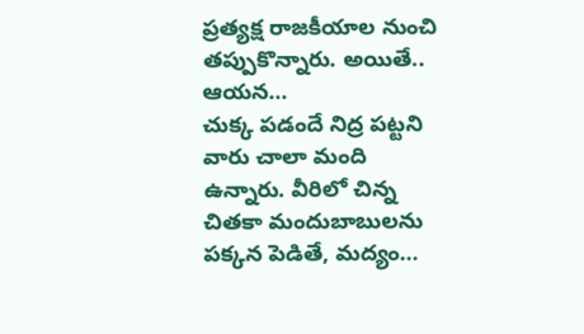ప్రత్యక్ష రాజకీయాల నుంచి తప్పుకొన్నారు. అయితే.. ఆయన…
చుక్క పడందే నిద్ర పట్టని వారు చాలా మంది ఉన్నారు. వీరిలో చిన్న చితకా మందుబాబులను పక్కన పెడితే, మద్యం…